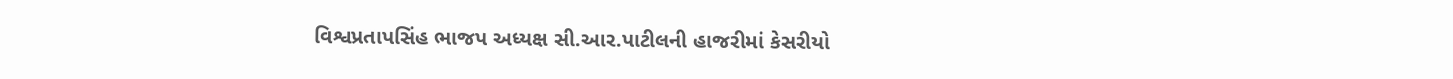વિશ્વપ્રતાપસિંહ ભાજપ અધ્યક્ષ સી.આર.પાટીલની હાજરીમાં કેસરીયો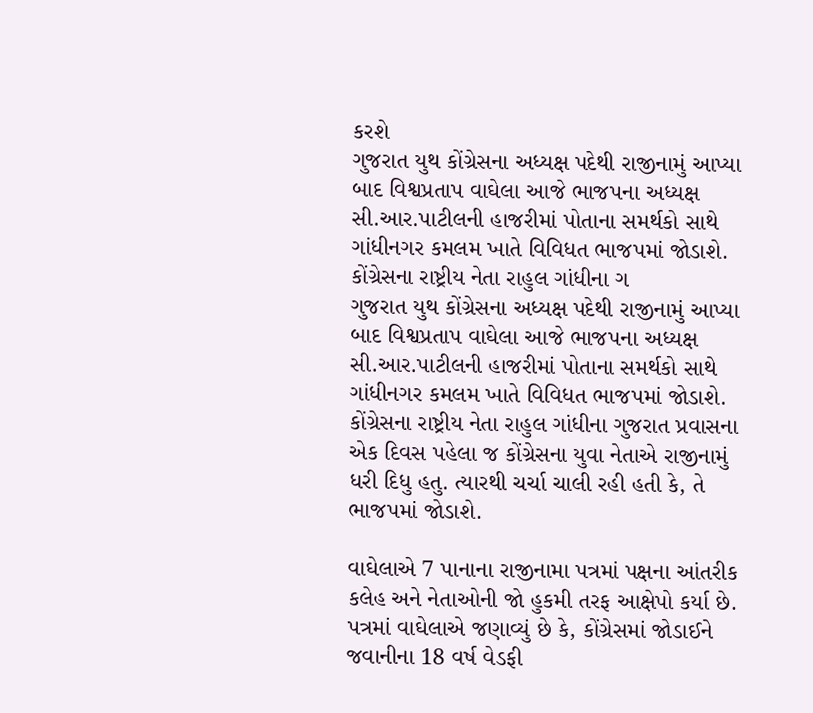કરશે
ગુજરાત યુથ કોંગ્રેસના અધ્યક્ષ પદેથી રાજીનામું આપ્યા બાદ વિશ્વપ્રતાપ વાઘેલા આજે ભાજપના અધ્યક્ષ સી.આર.પાટીલની હાજરીમાં પોતાના સમર્થકો સાથે ગાંધીનગર કમલમ ખાતે વિવિધત ભાજપમાં જોડાશે. કોંગ્રેસના રાષ્ટ્રીય નેતા રાહુલ ગાંધીના ગ
ગુજરાત યુથ કોંગ્રેસના અધ્યક્ષ પદેથી રાજીનામું આપ્યા બાદ વિશ્વપ્રતાપ વાઘેલા આજે ભાજપના અધ્યક્ષ સી.આર.પાટીલની હાજરીમાં પોતાના સમર્થકો સાથે ગાંધીનગર કમલમ ખાતે વિવિધત ભાજપમાં જોડાશે. કોંગ્રેસના રાષ્ટ્રીય નેતા રાહુલ ગાંધીના ગુજરાત પ્રવાસના એક દિવસ પહેલા જ કોંગ્રેસના યુવા નેતાએ રાજીનામું ધરી દિધુ હતુ. ત્યારથી ચર્ચા ચાલી રહી હતી કે, તે ભાજપમાં જોડાશે.

વાઘેલાએ 7 પાનાના રાજીનામા પત્રમાં પક્ષના આંતરીક કલેહ અને નેતાઓની જો હુકમી તરફ આક્ષેપો કર્યા છે. પત્રમાં વાઘેલાએ જણાવ્યું છે કે, કોંગ્રેસમાં જોડાઈને જવાનીના 18 વર્ષ વેડફી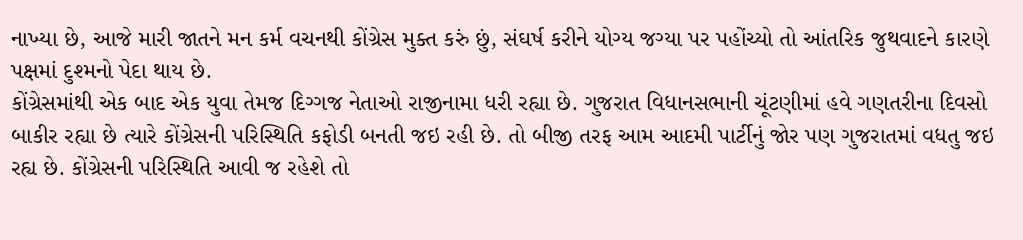નાખ્યા છે, આજે મારી જાતને મન કર્મ વચનથી કોંગ્રેસ મુક્ત કરું છું, સંઘર્ષ કરીને યોગ્ય જગ્યા પર પહોંચ્યો તો આંતરિક જુથવાદને કારણે પક્ષમાં દુશ્મનો પેદા થાય છે.
કોંગ્રેસમાંથી એક બાદ એક યુવા તેમજ દિગ્ગજ નેતાઓ રાજીનામા ધરી રહ્યા છે. ગુજરાત વિધાનસભાની ચૂંટણીમાં હવે ગણતરીના દિવસો બાકીર રહ્યા છે ત્યારે કોંગ્રેસની પરિસ્થિતિ કફોડી બનતી જઇ રહી છે. તો બીજી તરફ આમ આદમી પાર્ટીનું જોર પણ ગુજરાતમાં વધતુ જઇ રહ્ય છે. કોંગ્રેસની પરિસ્થિતિ આવી જ રહેશે તો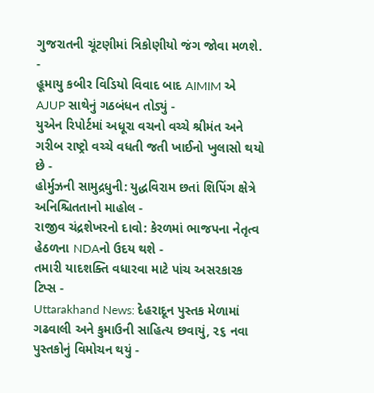ગુજરાતની ચૂંટણીમાં ત્રિકોણીયો જંગ જોવા મળશે.
-
હૂમાયુ કબીર વિડિયો વિવાદ બાદ AIMIM એ AJUP સાથેનું ગઠબંધન તોડ્યું -
યુએન રિપોર્ટમાં અધૂરા વચનો વચ્ચે શ્રીમંત અને ગરીબ રાષ્ટ્રો વચ્ચે વધતી જતી ખાઈનો ખુલાસો થયો છે -
હોર્મુઝની સામુદ્રધુની: યુદ્ધવિરામ છતાં શિપિંગ ક્ષેત્રે અનિશ્ચિતતાનો માહોલ -
રાજીવ ચંદ્રશેખરનો દાવો: કેરળમાં ભાજપના નેતૃત્વ હેઠળના NDAનો ઉદય થશે -
તમારી યાદશક્તિ વધારવા માટે પાંચ અસરકારક ટિપ્સ -
Uttarakhand News: દેહરાદૂન પુસ્તક મેળામાં ગઢવાલી અને કુમાઉની સાહિત્ય છવાયું, ૨૬ નવા પુસ્તકોનું વિમોચન થયું -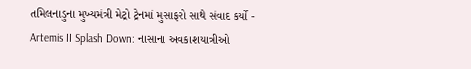તમિલનાડુના મુખ્યમંત્રી મેટ્રો ટ્રેનમાં મુસાફરો સાથે સંવાદ કર્યો -
Artemis II Splash Down: નાસાના અવકાશયાત્રીઓ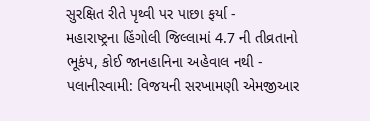સુરક્ષિત રીતે પૃથ્વી પર પાછા ફર્યા -
મહારાષ્ટ્રના હિંગોલી જિલ્લામાં 4.7 ની તીવ્રતાનો ભૂકંપ, કોઈ જાનહાનિના અહેવાલ નથી -
પલાનીસ્વામી: વિજયની સરખામણી એમજીઆર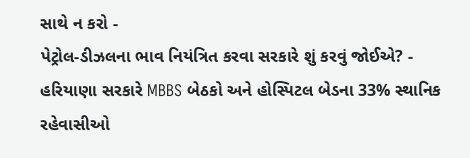સાથે ન કરો -
પેટ્રોલ-ડીઝલના ભાવ નિયંત્રિત કરવા સરકારે શું કરવું જોઈએ? -
હરિયાણા સરકારે MBBS બેઠકો અને હોસ્પિટલ બેડના 33% સ્થાનિક રહેવાસીઓ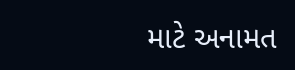માટે અનામત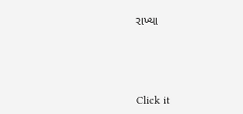રાખ્યા





Click it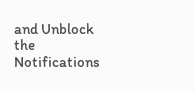and Unblock the Notifications